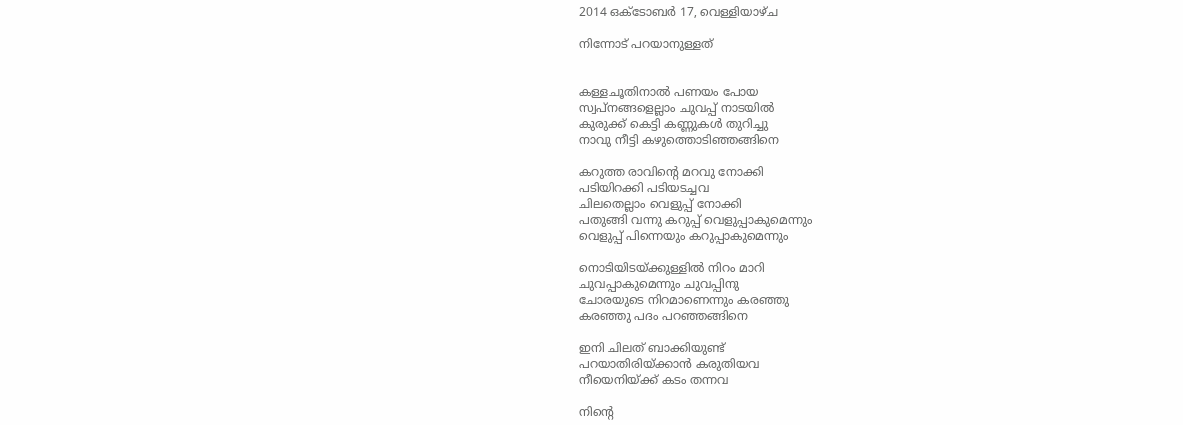2014 ഒക്‌ടോബർ 17, വെള്ളിയാഴ്‌ച

നിന്നോട് പറയാനുള്ളത്


കള്ളചൂതിനാൽ പണയം പോയ
സ്വപ്നങ്ങളെല്ലാം ചുവപ്പ് നാടയിൽ
കുരുക്ക് കെട്ടി കണ്ണുകൾ തുറിച്ചു
നാവു നീട്ടി കഴുത്തൊടിഞ്ഞങ്ങിനെ

കറുത്ത രാവിന്റെ മറവു നോക്കി
പടിയിറക്കി പടിയടച്ചവ
ചിലതെല്ലാം വെളുപ്പ്‌ നോക്കി
പതുങ്ങി വന്നു കറുപ്പ് വെളുപ്പാകുമെന്നും
വെളുപ്പ്‌ പിന്നെയും കറുപ്പാകുമെന്നും

നൊടിയിടയ്ക്കുള്ളിൽ നിറം മാറി
ചുവപ്പാകുമെന്നും ചുവപ്പിനു
ചോരയുടെ നിറമാണെന്നും കരഞ്ഞു
കരഞ്ഞു പദം പറഞ്ഞങ്ങിനെ

ഇനി ചിലത് ബാക്കിയുണ്ട്
പറയാതിരിയ്ക്കാൻ കരുതിയവ
നീയെനിയ്ക്ക്‌ കടം തന്നവ

നിന്റെ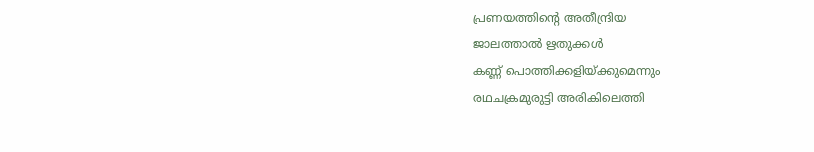പ്രണയത്തിന്റെ അതീന്ദ്രിയ
ജാലത്താൽ ഋതുക്കൾ
കണ്ണ് പൊത്തിക്കളിയ്ക്കുമെന്നും
രഥചക്രമുരുട്ടി അരികിലെത്തി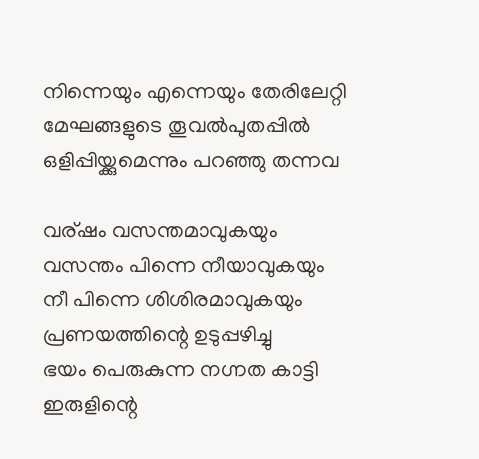നിന്നെയും എന്നെയും തേരിലേറ്റി
മേഘങ്ങളുടെ തൂവൽപുതപ്പിൽ
ഒളിപ്പിയ്ക്കുമെന്നും പറഞ്ഞു തന്നവ

വര്ഷം വസന്തമാവുകയും
വസന്തം പിന്നെ നീയാവുകയും
നീ പിന്നെ ശിശിരമാവുകയും
പ്രണയത്തിന്റെ ഉടുപ്പഴിച്ചു
ഭയം പെരുകുന്ന നഗ്നത കാട്ടി
ഇരുളിന്റെ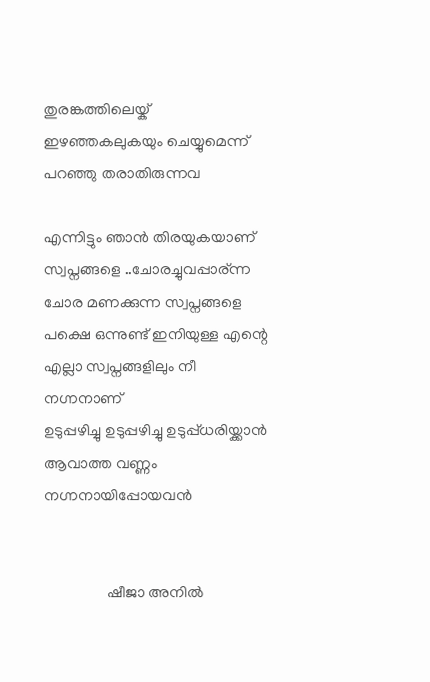തുരങ്കത്തിലെയ്ക്
ഇഴഞ്ഞകലുകയും ചെയ്യുമെന്ന്
പറഞ്ഞു തരാതിരുന്നവ

എന്നിട്ടും ഞാൻ തിരയുകയാണ്
സ്വപ്നങ്ങളെ ..ചോരച്ചുവപ്പാര്ന്ന
ചോര മണക്കുന്ന സ്വപ്നങ്ങളെ
പക്ഷെ ഒന്നുണ്ട് ഇനിയുള്ള എന്റെ
എല്ലാ സ്വപ്നങ്ങളിലും നീ നഗ്നനാണ്
ഉടുപ്പഴിച്ചു ഉടുപ്പഴിച്ചു ഉടുപ്പ്ധരിയ്ക്കാൻ
ആവാത്ത വണ്ണം നഗ്നനായിപ്പോയവൻ


                ഷീജാ അനില്‍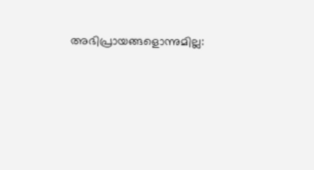അഭിപ്രായങ്ങളൊന്നുമില്ല: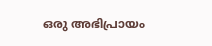ഒരു അഭിപ്രായം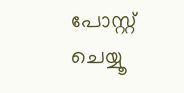പോസ്റ്റ് ചെയ്യൂ